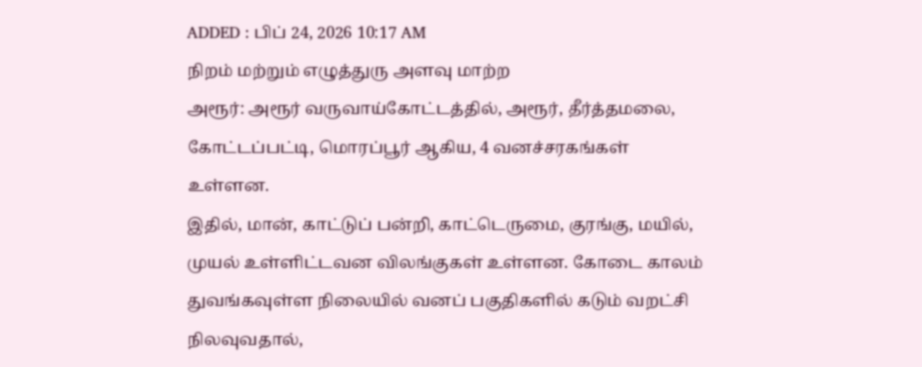ADDED : பிப் 24, 2026 10:17 AM
நிறம் மற்றும் எழுத்துரு அளவு மாற்ற
அரூர்: அரூர் வருவாய்கோட்டத்தில், அரூர், தீர்த்தமலை, கோட்டப்பட்டி, மொரப்பூர் ஆகிய, 4 வனச்சரகங்கள் உள்ளன.
இதில், மான், காட்டுப் பன்றி, காட்டெருமை, குரங்கு, மயில், முயல் உள்ளிட்டவன விலங்குகள் உள்ளன. கோடை காலம் துவங்கவுள்ள நிலையில் வனப் பகுதிகளில் கடும் வறட்சி நிலவுவதால்,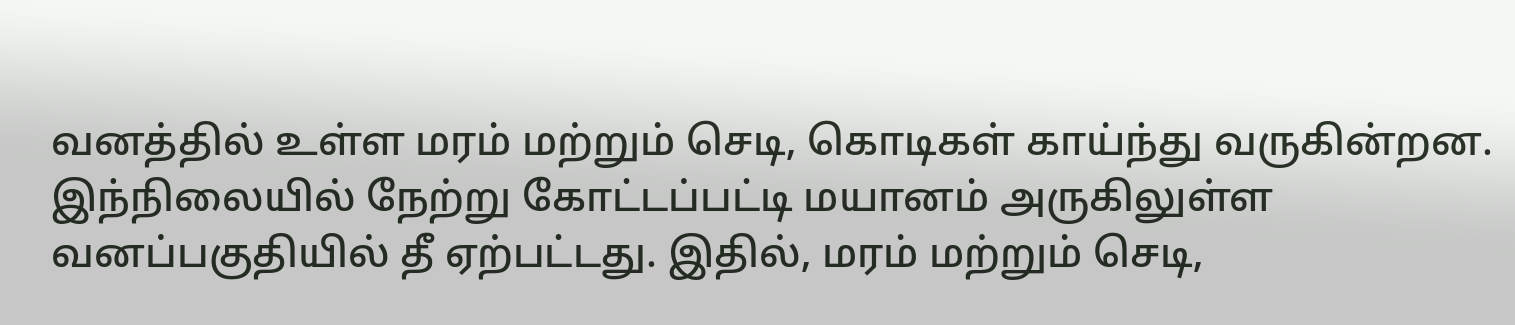வனத்தில் உள்ள மரம் மற்றும் செடி, கொடிகள் காய்ந்து வருகின்றன. இந்நிலையில் நேற்று கோட்டப்பட்டி மயானம் அருகிலுள்ள வனப்பகுதியில் தீ ஏற்பட்டது. இதில், மரம் மற்றும் செடி,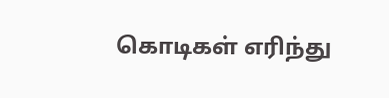கொடிகள் எரிந்து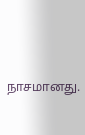நாசமானது.